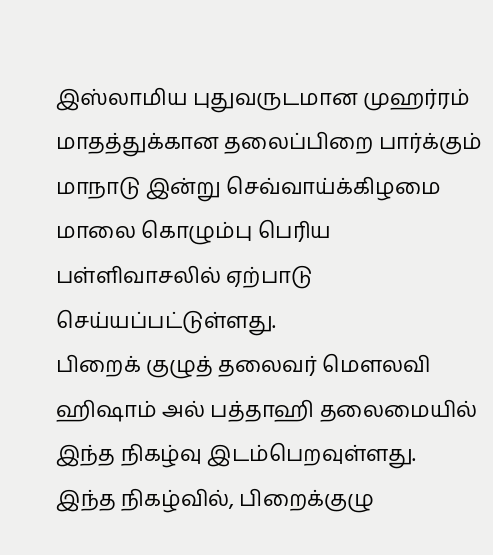இஸ்லாமிய புதுவருடமான முஹர்ரம் மாதத்துக்கான தலைப்பிறை பார்க்கும் மாநாடு இன்று செவ்வாய்க்கிழமை மாலை கொழும்பு பெரிய பள்ளிவாசலில் ஏற்பாடு செய்யப்பட்டுள்ளது.
பிறைக் குழுத் தலைவர் மௌலவி ஹிஷாம் அல் பத்தாஹி தலைமையில் இந்த நிகழ்வு இடம்பெறவுள்ளது.
இந்த நிகழ்வில், பிறைக்குழு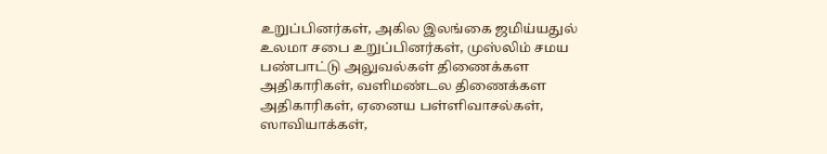உறுப்பினர்கள், அகில இலங்கை ஜமிய்யதுல் உலமா சபை உறுப்பினர்கள், முஸ்லிம் சமய பண்பாட்டு அலுவல்கள் திணைக்கள அதிகாரிகள், வளிமண்டல திணைக்கள அதிகாரிகள், ஏனைய பள்ளிவாசல்கள், ஸாவியாக்கள்,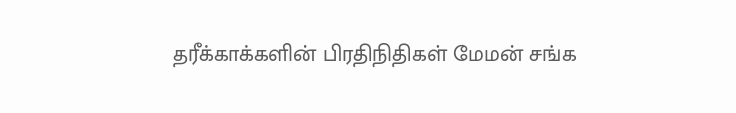தரீக்காக்களின் பிரதிநிதிகள் மேமன் சங்க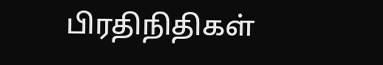பிரதிநிதிகள்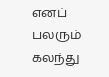எனப் பலரும் கலந்து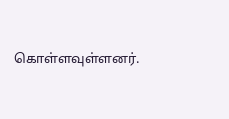கொள்ளவுள்ளனர்.